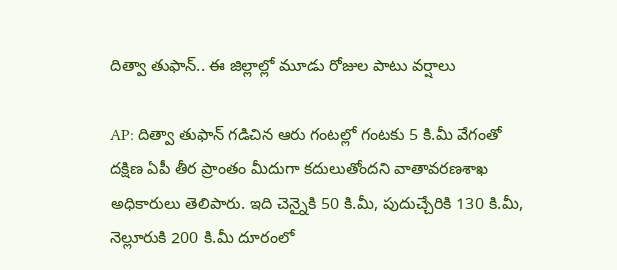దిత్వా తుఫాన్.. ఈ జిల్లాల్లో మూడు రోజుల పాటు వర్షాలు

AP: దిత్వా తుఫాన్ గడిచిన ఆరు గంటల్లో గంటకు 5 కి.మీ వేగంతో దక్షిణ ఏపీ తీర ప్రాంతం మీదుగా కదులుతోందని వాతావరణశాఖ అధికారులు తెలిపారు. ఇది చెన్నైకి 50 కి.మీ, పుదుచ్చేరికి 130 కి.మీ, నెల్లూరుకి 200 కి.మీ దూరంలో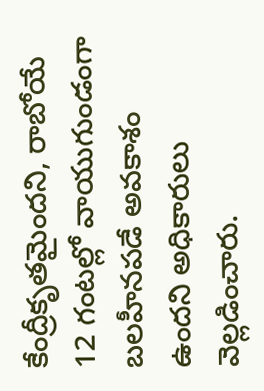కేంద్రీకృతమైందని, రాబోయే 12 గంటల్లో వాయుగుండంగా బలహీనపడే అవకాశం ఉందని అధికారులు వెల్లడించారు.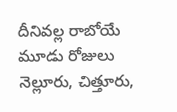దీనివల్ల రాబోయే మూడు రోజులు నెల్లూరు, చిత్తూరు,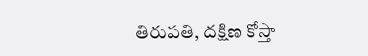తిరుపతి, దక్షిణ కోస్తా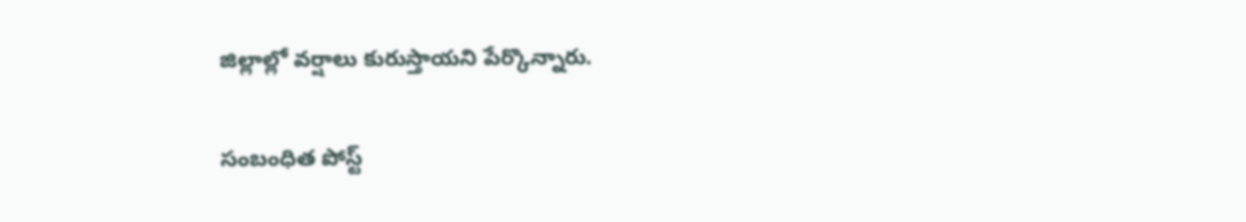జిల్లాల్లో వర్షాలు కురుస్తాయని పేర్కొన్నారు.

సంబంధిత పోస్ట్